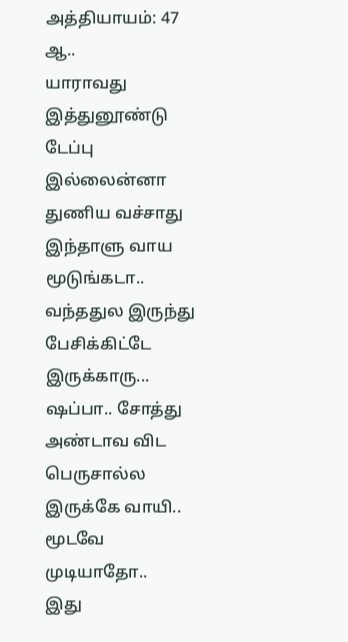அத்தியாயம்: 47
ஆ..
யாராவது இத்துனூண்டு டேப்பு இல்லைன்னா துணிய வச்சாது இந்தாளு வாய மூடுங்கடா.. வந்ததுல இருந்து பேசிக்கிட்டே இருக்காரு... ஷப்பா.. சோத்து அண்டாவ விட பெருசால்ல இருக்கே வாயி.. மூடவே முடியாதோ..
இது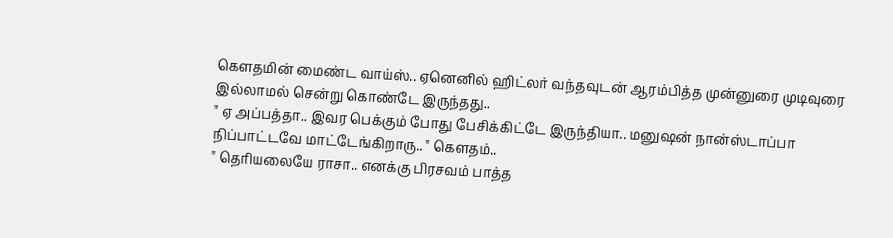கௌதமின் மைண்ட வாய்ஸ்.. ஏனெனில் ஹிட்லர் வந்தவுடன் ஆரம்பித்த முன்னுரை முடிவுரை இல்லாமல் சென்று கொண்டே இருந்தது..
" ஏ அப்பத்தா.. இவர பெக்கும் போது பேசிக்கிட்டே இருந்தியா.. மனுஷன் நான்ஸ்டாப்பா நிப்பாட்டவே மாட்டேங்கிறாரு.. " கௌதம்..
" தெரியலையே ராசா.. எனக்கு பிரசவம் பாத்த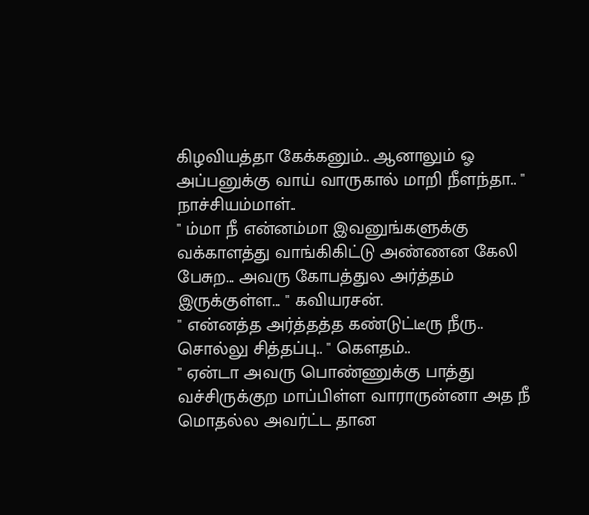கிழவியத்தா கேக்கனும்.. ஆனாலும் ஓ அப்பனுக்கு வாய் வாருகால் மாறி நீளந்தா.. " நாச்சியம்மாள்..
" ம்மா நீ என்னம்மா இவனுங்களுக்கு வக்காளத்து வாங்கிகிட்டு அண்ணன கேலி பேசுற... அவரு கோபத்துல அர்த்தம் இருக்குள்ள... " கவியரசன்.
" என்னத்த அர்த்தத்த கண்டுட்டீரு நீரு.. சொல்லு சித்தப்பு.. " கௌதம்..
" ஏன்டா அவரு பொண்ணுக்கு பாத்து வச்சிருக்குற மாப்பிள்ள வாராருன்னா அத நீ மொதல்ல அவர்ட்ட தான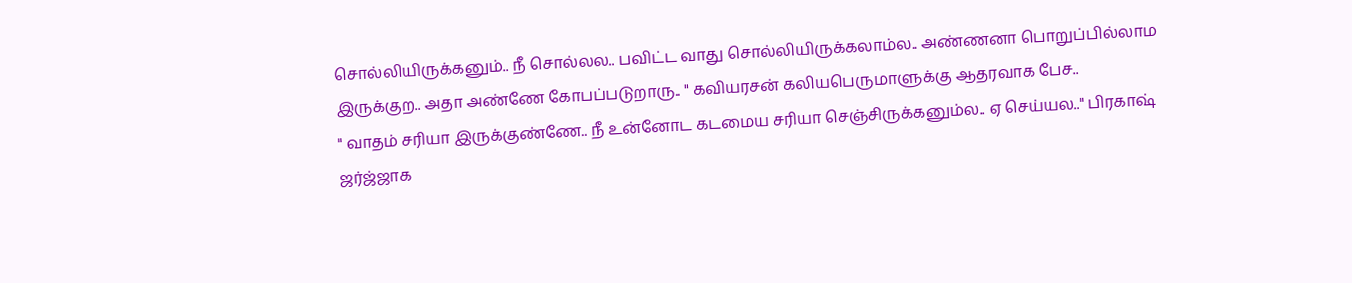சொல்லியிருக்கனும்.. நீ சொல்லல.. பவிட்ட வாது சொல்லியிருக்கலாம்ல.. அண்ணனா பொறுப்பில்லாம இருக்குற.. அதா அண்ணே கோபப்படுறாரு.. " கவியரசன் கலியபெருமாளுக்கு ஆதரவாக பேச..
" வாதம் சரியா இருக்குண்ணே.. நீ உன்னோட கடமைய சரியா செஞ்சிருக்கனும்ல.. ஏ செய்யல.." பிரகாஷ் ஜர்ஜ்ஜாக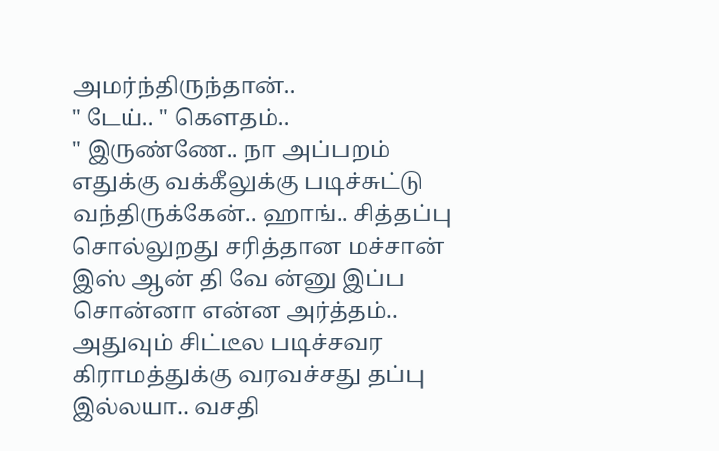அமர்ந்திருந்தான்..
" டேய்.. " கௌதம்..
" இருண்ணே.. நா அப்பறம் எதுக்கு வக்கீலுக்கு படிச்சுட்டு வந்திருக்கேன்.. ஹாங்.. சித்தப்பு சொல்லுறது சரித்தான மச்சான் இஸ் ஆன் தி வே ன்னு இப்ப சொன்னா என்ன அர்த்தம்.. அதுவும் சிட்டீல படிச்சவர கிராமத்துக்கு வரவச்சது தப்பு இல்லயா.. வசதி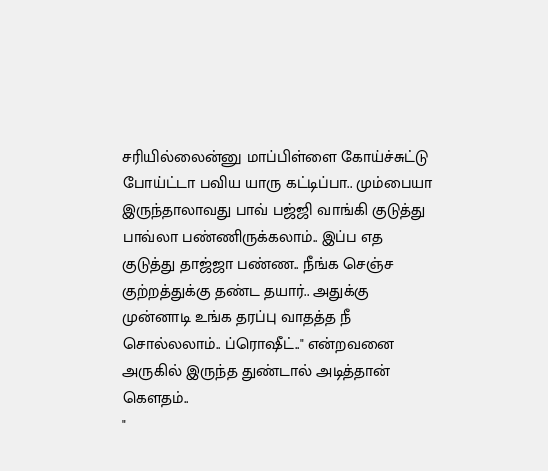சரியில்லைன்னு மாப்பிள்ளை கோய்ச்சுட்டு போய்ட்டா பவிய யாரு கட்டிப்பா.. மும்பையா இருந்தாலாவது பாவ் பஜ்ஜி வாங்கி குடுத்து பாவ்லா பண்ணிருக்கலாம்.. இப்ப எத குடுத்து தாஜ்ஜா பண்ண.. நீங்க செஞ்ச குற்றத்துக்கு தண்ட தயார்.. அதுக்கு முன்னாடி உங்க தரப்பு வாதத்த நீ சொல்லலாம்.. ப்ரொஷீட்.." என்றவனை அருகில் இருந்த துண்டால் அடித்தான் கௌதம்..
"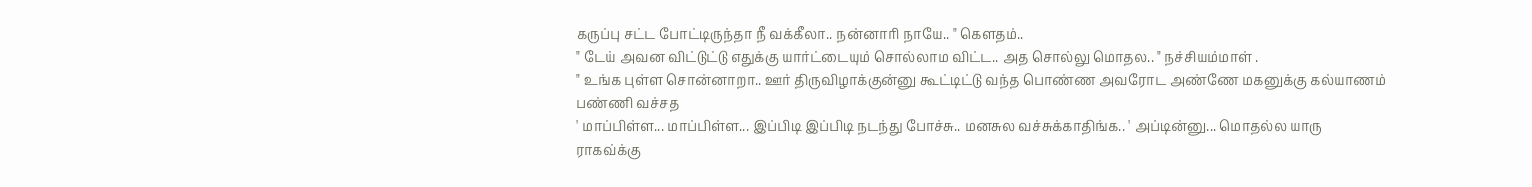கருப்பு சட்ட போட்டிருந்தா நீ வக்கீலா.. நன்னாரி நாயே.. " கௌதம்..
" டேய் அவன விட்டுட்டு எதுக்கு யார்ட்டையும் சொல்லாம விட்ட.. அத சொல்லு மொதல.. " நச்சியம்மாள் .
" உங்க புள்ள சொன்னாறா.. ஊர் திருவிழாக்குன்னு கூட்டிட்டு வந்த பொண்ண அவரோட அண்ணே மகனுக்கு கல்யாணம் பண்ணி வச்சத
' மாப்பிள்ள... மாப்பிள்ள... இப்பிடி இப்பிடி நடந்து போச்சு.. மனசுல வச்சுக்காதிங்க.. ' அப்டின்னு... மொதல்ல யாரு ராகவ்க்கு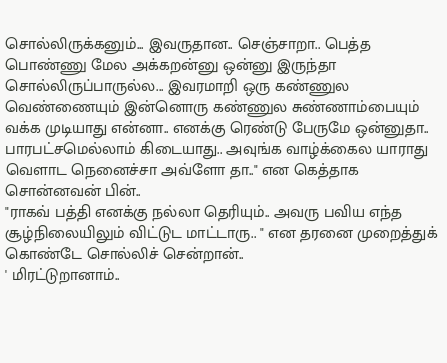சொல்லிருக்கனும்... இவருதான.. செஞ்சாறா.. பெத்த பொண்ணு மேல அக்கறன்னு ஒன்னு இருந்தா சொல்லிருப்பாருல்ல... இவரமாறி ஒரு கண்ணுல வெண்ணையும் இன்னொரு கண்ணுல சுண்ணாம்பையும் வக்க முடியாது என்னா.. எனக்கு ரெண்டு பேருமே ஒன்னுதா.. பாரபட்சமெல்லாம் கிடையாது.. அவுங்க வாழ்க்கைல யாராது வெளாட நெனைச்சா அவ்ளோ தா.." என கெத்தாக சொன்னவன் பின்..
"ராகவ் பத்தி எனக்கு நல்லா தெரியும்.. அவரு பவிய எந்த சூழ்நிலையிலும் விட்டுட மாட்டாரு.. " என தரனை முறைத்துக் கொண்டே சொல்லிச் சென்றான்..
' மிரட்டுறானாம்..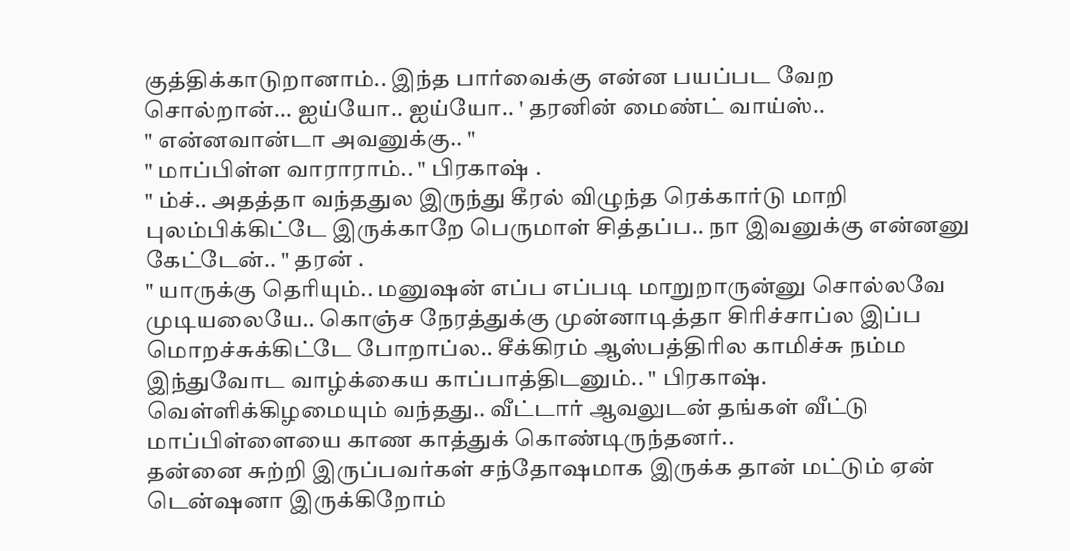குத்திக்காடுறானாம்.. இந்த பார்வைக்கு என்ன பயப்பட வேற சொல்றான்... ஐய்யோ.. ஐய்யோ.. ' தரனின் மைண்ட் வாய்ஸ்..
" என்னவான்டா அவனுக்கு.. "
" மாப்பிள்ள வாராராம்.. " பிரகாஷ் .
" ம்ச்.. அதத்தா வந்ததுல இருந்து கீரல் விழுந்த ரெக்கார்டு மாறி புலம்பிக்கிட்டே இருக்காறே பெருமாள் சித்தப்ப.. நா இவனுக்கு என்னனு கேட்டேன்.. " தரன் .
" யாருக்கு தெரியும்.. மனுஷன் எப்ப எப்படி மாறுறாருன்னு சொல்லவே முடியலையே.. கொஞ்ச நேரத்துக்கு முன்னாடித்தா சிரிச்சாப்ல இப்ப மொறச்சுக்கிட்டே போறாப்ல.. சீக்கிரம் ஆஸ்பத்திரில காமிச்சு நம்ம இந்துவோட வாழ்க்கைய காப்பாத்திடனும்.. " பிரகாஷ்.
வெள்ளிக்கிழமையும் வந்தது.. வீட்டார் ஆவலுடன் தங்கள் வீட்டு மாப்பிள்ளையை காண காத்துக் கொண்டிருந்தனர்..
தன்னை சுற்றி இருப்பவர்கள் சந்தோஷமாக இருக்க தான் மட்டும் ஏன் டென்ஷனா இருக்கிறோம்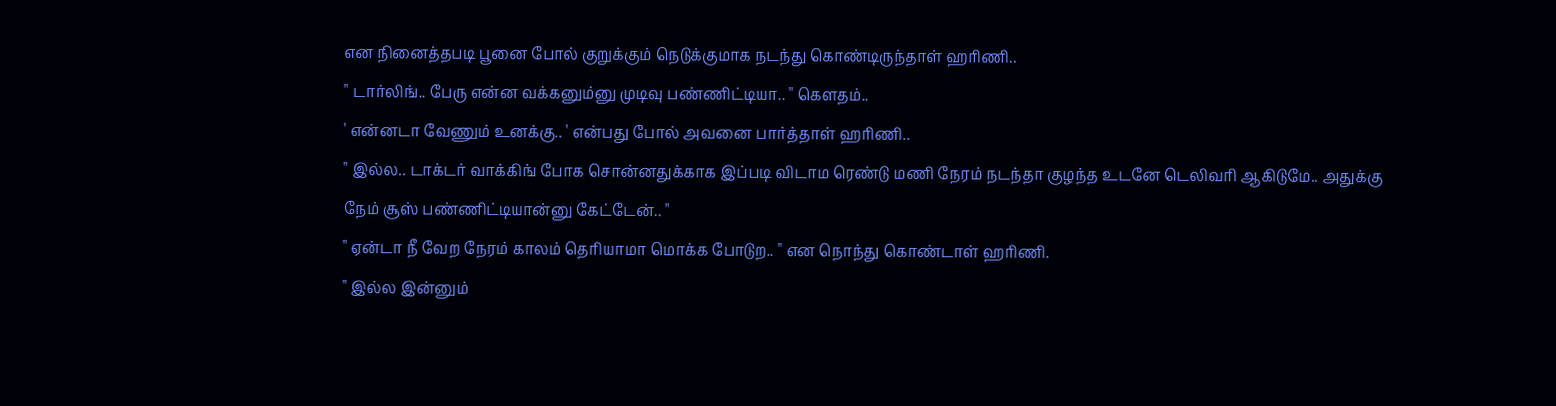என நினைத்தபடி பூனை போல் குறுக்கும் நெடுக்குமாக நடந்து கொண்டிருந்தாள் ஹரிணி..
" டார்லிங்.. பேரு என்ன வக்கனும்னு முடிவு பண்ணிட்டியா.. " கௌதம்..
' என்னடா வேணும் உனக்கு.. ' என்பது போல் அவனை பார்த்தாள் ஹரிணி..
" இல்ல.. டாக்டர் வாக்கிங் போக சொன்னதுக்காக இப்படி விடாம ரெண்டு மணி நேரம் நடந்தா குழந்த உடனே டெலிவரி ஆகிடுமே.. அதுக்கு நேம் சூஸ் பண்ணிட்டியான்னு கேட்டேன்.. "
" ஏன்டா நீ வேற நேரம் காலம் தெரியாமா மொக்க போடுற.. " என நொந்து கொண்டாள் ஹரிணி.
" இல்ல இன்னும்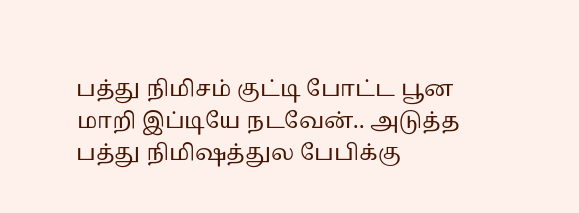பத்து நிமிசம் குட்டி போட்ட பூன மாறி இப்டியே நடவேன்.. அடுத்த பத்து நிமிஷத்துல பேபிக்கு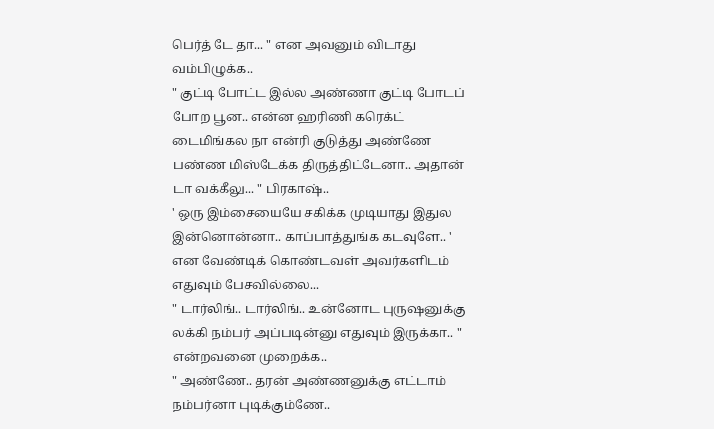பெர்த் டே தா... " என அவனும் விடாது வம்பிழுக்க..
" குட்டி போட்ட இல்ல அண்ணா குட்டி போடப் போற பூன.. என்ன ஹரிணி கரெக்ட் டைமிங்கல நா என்ரி குடுத்து அண்ணே பண்ண மிஸ்டேக்க திருத்திட்டேனா.. அதான் டா வக்கீலு... " பிரகாஷ்..
' ஒரு இம்சையையே சகிக்க முடியாது இதுல இன்னொன்னா.. காப்பாத்துங்க கடவுளே.. ' என வேண்டிக் கொண்டவள் அவர்களிடம் எதுவும் பேசவில்லை...
" டார்லிங்.. டார்லிங்.. உன்னோட புருஷனுக்கு லக்கி நம்பர் அப்படின்னு எதுவும் இருக்கா.. " என்றவனை முறைக்க..
" அண்ணே.. தரன் அண்ணனுக்கு எட்டாம் நம்பர்னா புடிக்கும்ணே..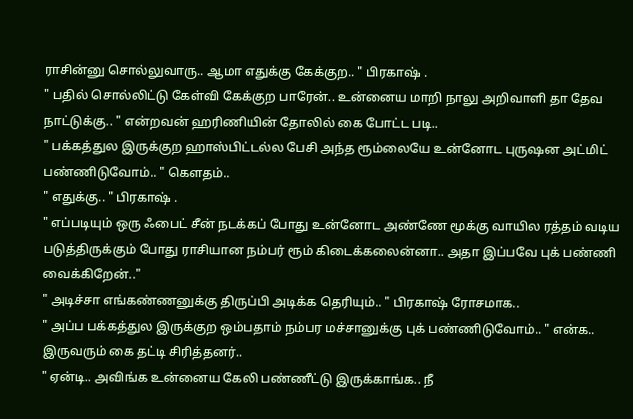ராசின்னு சொல்லுவாரு.. ஆமா எதுக்கு கேக்குற.. " பிரகாஷ் .
" பதில் சொல்லிட்டு கேள்வி கேக்குற பாரேன்.. உன்னைய மாறி நாலு அறிவாளி தா தேவ நாட்டுக்கு.. " என்றவன் ஹரிணியின் தோலில் கை போட்ட படி..
" பக்கத்துல இருக்குற ஹாஸ்பிட்டல்ல பேசி அந்த ரூம்லையே உன்னோட புருஷன அட்மிட் பண்ணிடுவோம்.. " கௌதம்..
" எதுக்கு.. " பிரகாஷ் .
" எப்படியும் ஒரு ஃபைட் சீன் நடக்கப் போது உன்னோட அண்ணே மூக்கு வாயில ரத்தம் வடிய படுத்திருக்கும் போது ராசியான நம்பர் ரூம் கிடைக்கலைன்னா.. அதா இப்பவே புக் பண்ணி வைக்கிறேன்.."
" அடிச்சா எங்கண்ணனுக்கு திருப்பி அடிக்க தெரியும்.. " பிரகாஷ் ரோசமாக..
" அப்ப பக்கத்துல இருக்குற ஒம்பதாம் நம்பர மச்சானுக்கு புக் பண்ணிடுவோம்.. " என்க.. இருவரும் கை தட்டி சிரித்தனர்..
" ஏன்டி.. அவிங்க உன்னைய கேலி பண்ணீட்டு இருக்காங்க.. நீ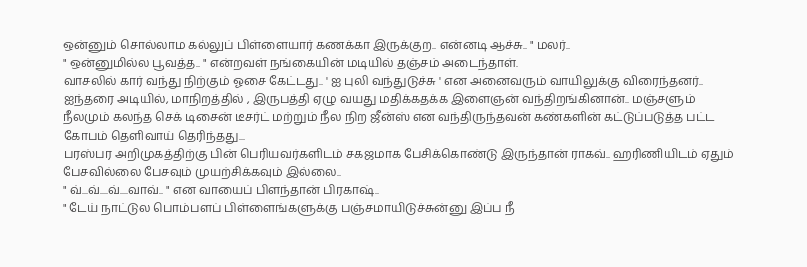ஒன்னும் சொல்லாம கல்லுப் பிள்ளையார் கணக்கா இருக்குற.. என்னடி ஆச்சு.. " மலர்..
" ஒன்னுமில்ல பூவத்த.. " என்றவள் நங்கையின் மடியில் தஞ்சம் அடைந்தாள்.
வாசலில் கார் வந்து நிற்கும் ஓசை கேட்டது.. ' ஐ புலி வந்துடுச்சு ' என அனைவரும் வாயிலுக்கு விரைந்தனர்..
ஐந்தரை அடியில், மாநிறத்தில் , இருபத்தி ஏழு வயது மதிக்கதக்க இளைஞன் வந்திறங்கினான்.. மஞ்சளும் நீலமும் கலந்த செக் டிசைன் டீசர்ட் மற்றும் நீல நிற ஜீன்ஸ் என வந்திருந்தவன் கண்களின் கட்டுப்படுத்த பட்ட கோபம் தெளிவாய் தெரிந்தது...
பரஸ்பர அறிமுகத்திற்கு பின் பெரியவர்களிடம் சகஜமாக பேசிக்கொண்டு இருந்தான் ராகவ்.. ஹரிணியிடம் ஏதும் பேசவில்லை பேசவும் முயற்சிக்கவும் இல்லை..
" வ்...வ்....வ்....வாவ்.. " என வாயைப் பிளந்தான் பிரகாஷ்..
" டேய் நாட்டுல பொம்பளப் பிள்ளைங்களுக்கு பஞ்சமாயிடுச்சுன்னு இப்ப நீ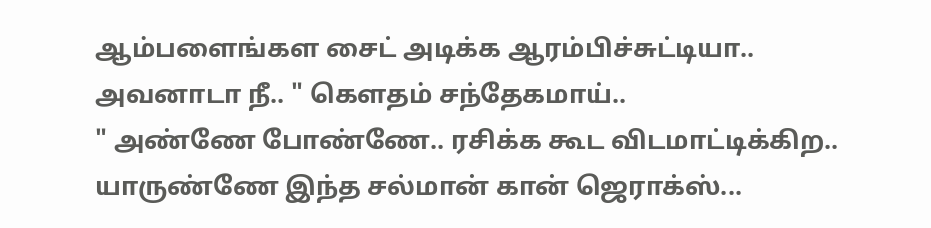ஆம்பளைங்கள சைட் அடிக்க ஆரம்பிச்சுட்டியா.. அவனாடா நீ.. " கௌதம் சந்தேகமாய்..
" அண்ணே போண்ணே.. ரசிக்க கூட விடமாட்டிக்கிற.. யாருண்ணே இந்த சல்மான் கான் ஜெராக்ஸ்...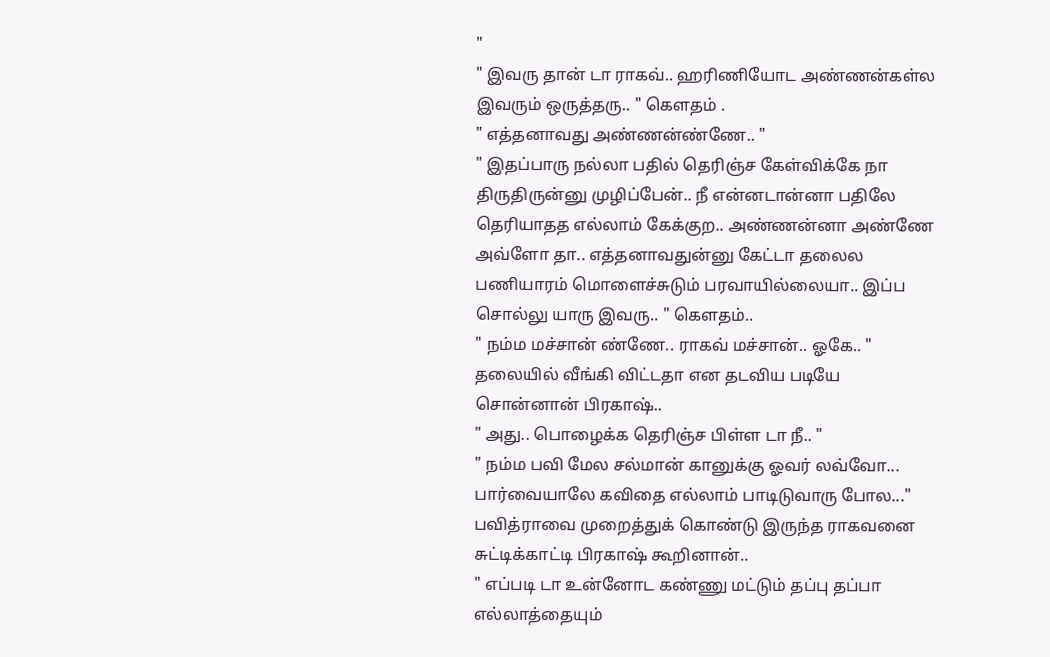"
" இவரு தான் டா ராகவ்.. ஹரிணியோட அண்ணன்கள்ல இவரும் ஒருத்தரு.. " கௌதம் .
" எத்தனாவது அண்ணன்ண்ணே.. "
" இதப்பாரு நல்லா பதில் தெரிஞ்ச கேள்விக்கே நா திருதிருன்னு முழிப்பேன்.. நீ என்னடான்னா பதிலே தெரியாதத எல்லாம் கேக்குற.. அண்ணன்னா அண்ணே அவ்ளோ தா.. எத்தனாவதுன்னு கேட்டா தலைல பணியாரம் மொளைச்சுடும் பரவாயில்லையா.. இப்ப சொல்லு யாரு இவரு.. " கௌதம்..
" நம்ம மச்சான் ண்ணே.. ராகவ் மச்சான்.. ஓகே.. " தலையில் வீங்கி விட்டதா என தடவிய படியே சொன்னான் பிரகாஷ்..
" அது.. பொழைக்க தெரிஞ்ச பிள்ள டா நீ.. "
" நம்ம பவி மேல சல்மான் கானுக்கு ஓவர் லவ்வோ... பார்வையாலே கவிதை எல்லாம் பாடிடுவாரு போல..." பவித்ராவை முறைத்துக் கொண்டு இருந்த ராகவனை சுட்டிக்காட்டி பிரகாஷ் கூறினான்..
" எப்படி டா உன்னோட கண்ணு மட்டும் தப்பு தப்பா எல்லாத்தையும்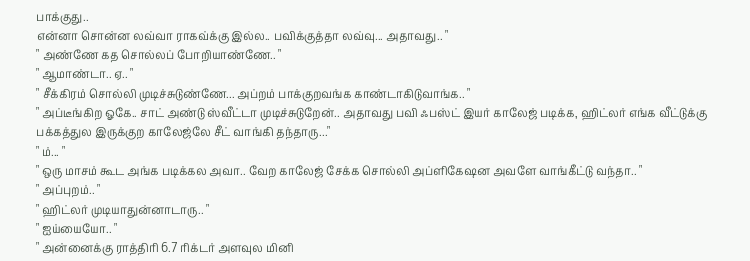பாக்குது..
என்னா சொன்ன லவ்வா ராகவ்க்கு இல்ல.. பவிக்குத்தா லவ்வு... அதாவது.. "
" அண்ணே கத சொல்லப் போறியாண்ணே.. "
" ஆமாண்டா.. ஏ.. "
" சீக்கிரம் சொல்லி முடிச்சுடுண்ணே... அப்றம் பாக்குறவங்க காண்டாகிடுவாங்க.. "
" அப்டீங்கிற ஓகே.. சாட் அண்டு ஸ்வீட்டா முடிச்சுடுறேன்.. அதாவது பவி ஃபஸ்ட் இயர் காலேஜ் படிக்க, ஹிட்லர் எங்க வீட்டுக்கு பக்கத்துல இருக்குற காலேஜ்லே சீட் வாங்கி தந்தாரு..."
" ம்... "
" ஒரு மாசம் கூட அங்க படிக்கல அவா.. வேற காலேஜ் சேக்க சொல்லி அப்ளிகேஷன அவளே வாங்கீட்டு வந்தா.. "
" அப்புறம்.. "
" ஹிட்லர் முடியாதுன்னாடாரு.. "
" ஐய்யையோ.. "
" அன்னைக்கு ராத்திரி 6.7 ரிக்டர் அளவுல மினி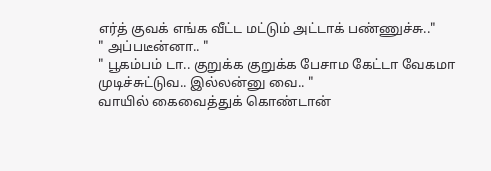எர்த் குவக் எங்க வீட்ட மட்டும் அட்டாக் பண்ணுச்சு.."
" அப்படீன்னா.. "
" பூகம்பம் டா.. குறுக்க குறுக்க பேசாம கேட்டா வேகமா முடிச்சுட்டுவ.. இல்லன்னு வை.. "
வாயில் கைவைத்துக் கொண்டான்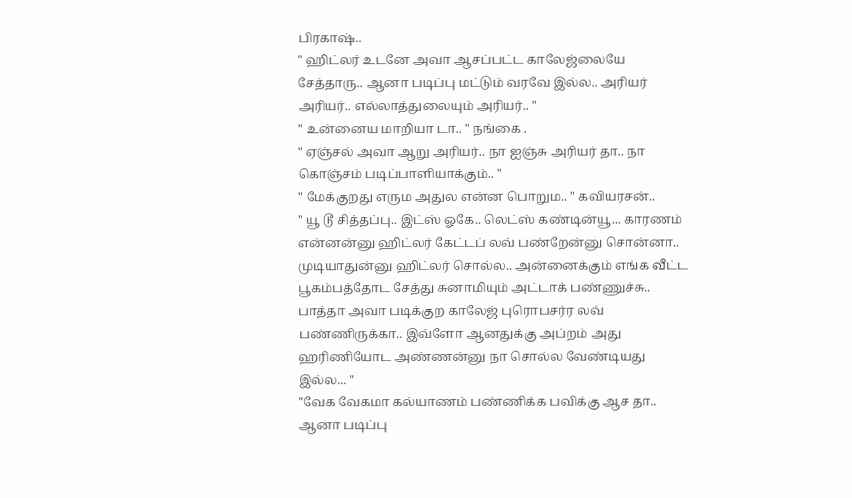பிரகாஷ்..
" ஹிட்லர் உடனே அவா ஆசப்பட்ட காலேஜ்லையே சேத்தாரு.. ஆனா படிப்பு மட்டும் வரவே இல்ல.. அரியர் அரியர்.. எல்லாத்துலையும் அரியர்.. "
" உன்னைய மாறியா டா.. " நங்கை .
" ஏஞ்சல் அவா ஆறு அரியர்.. நா ஐஞ்சு அரியர் தா.. நா கொஞ்சம் படிப்பாளியாக்கும்.. "
" மேக்குறது எரும அதுல என்ன பொறும.. " கவியரசன்..
" யூ டூ சித்தப்பு.. இட்ஸ் ஓகே.. லெட்ஸ் கண்டின்யூ... காரணம் என்னன்னு ஹிட்லர் கேட்டப் லவ் பண்றேன்னு சொன்னா.. முடியாதுன்னு ஹிட்லர் சொல்ல.. அன்னைக்கும் எங்க வீட்ட பூகம்பத்தோட சேத்து சுனாமியும் அட்டாக் பண்ணுச்சு.. பாத்தா அவா படிக்குற காலேஜ் புரொபசர்ர லவ் பண்ணிருக்கா.. இவ்ளோ ஆனதுக்கு அப்றம் அது ஹரிணியோட அண்ணன்னு நா சொல்ல வேண்டியது இல்ல... "
"வேக வேகமா கல்யாணம் பண்ணிக்க பவிக்கு ஆச தா.. ஆனா படிப்பு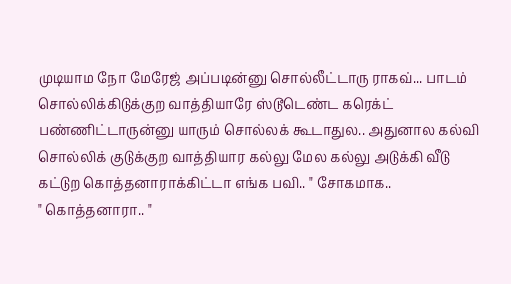முடியாம நோ மேரேஜ் அப்படின்னு சொல்லீட்டாரு ராகவ்... பாடம் சொல்லிக்கிடுக்குற வாத்தியாரே ஸ்டூடெண்ட கரெக்ட் பண்ணிட்டாருன்னு யாரும் சொல்லக் கூடாதுல.. அதுனால கல்வி சொல்லிக் குடுக்குற வாத்தியார கல்லு மேல கல்லு அடுக்கி வீடு கட்டுற கொத்தனாராக்கிட்டா எங்க பவி.. " சோகமாக..
" கொத்தனாரா.. "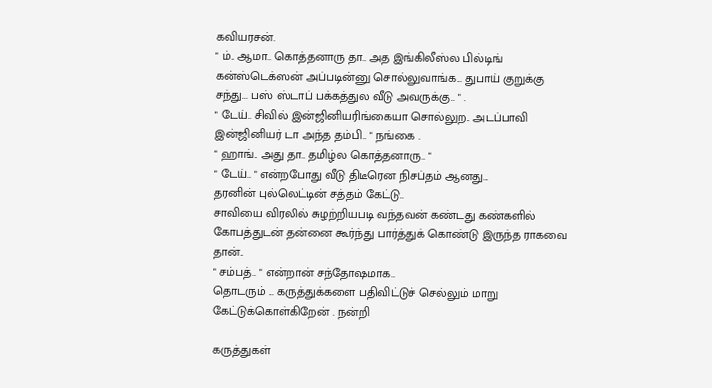கவியரசன்.
" ம்.. ஆமா.. கொத்தனாரு தா.. அத இங்கிலீஸ்ல பில்டிங் கன்ஸ்டெக்ஸன் அப்படின்னு சொல்லுவாங்க... துபாய் குறுக்கு சந்து... பஸ் ஸ்டாப் பக்கத்துல வீடு அவருக்கு.. " .
" டேய்.. சிவில் இன்ஜினியரிங்கையா சொல்லுற.. அடப்பாவி இன்ஜினியர் டா அந்த தம்பி.. " நங்கை .
" ஹாங்.. அது தா.. தமிழ்ல கொத்தனாரு.. "
" டேய்.. " என்றபோது வீடு திடீரென நிசப்தம் ஆனது...
தரனின் புல்லெட்டின் சத்தம் கேட்டு..
சாவியை விரலில் சுழற்றியபடி வந்தவன் கண்டது கண்களில் கோபத்துடன் தன்னை கூர்ந்து பார்த்துக் கொண்டு இருந்த ராகவை தான்..
" சம்பத்.. " என்றான் சந்தோஷமாக..
தொடரும் ... கருத்துக்களை பதிவிட்டுச் செல்லும் மாறு கேட்டுக்கொள்கிறேன் . நன்றி

கருத்துகள்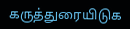கருத்துரையிடுக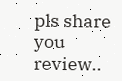pls share you review..